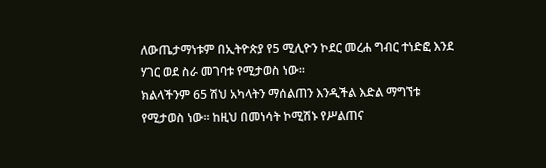ለውጤታማነቱም በኢትዮጵያ የ5 ሚሊዮን ኮደር መረሐ ግብር ተነድፎ እንደ ሃገር ወደ ስራ መገባቱ የሚታወስ ነው፡፡
ክልላችንም 65 ሽህ አካላትን ማሰልጠን እንዲችል እድል ማግኘቱ የሚታወስ ነው፡፡ ከዚህ በመነሳት ኮሚሽኑ የሥልጠና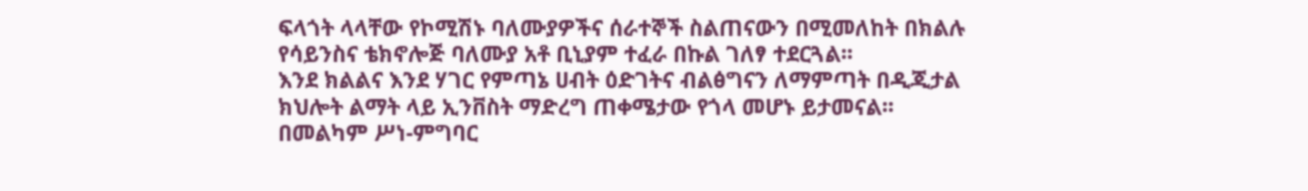ፍላጎት ላላቸው የኮሚሽኑ ባለሙያዎችና ሰራተኞች ስልጠናውን በሚመለከት በክልሉ የሳይንስና ቴክኖሎጅ ባለሙያ አቶ ቢኒያም ተፈራ በኩል ገለፃ ተደርጓል፡፡
እንደ ክልልና እንደ ሃገር የምጣኔ ሀብት ዕድገትና ብልፅግናን ለማምጣት በዲጂታል ክህሎት ልማት ላይ ኢንቨስት ማድረግ ጠቀሜታው የጎላ መሆኑ ይታመናል፡፡
በመልካም ሥነ-ምግባር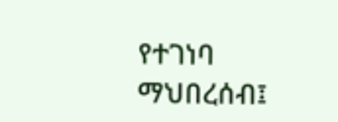የተገነባ ማህበረሰብ፤